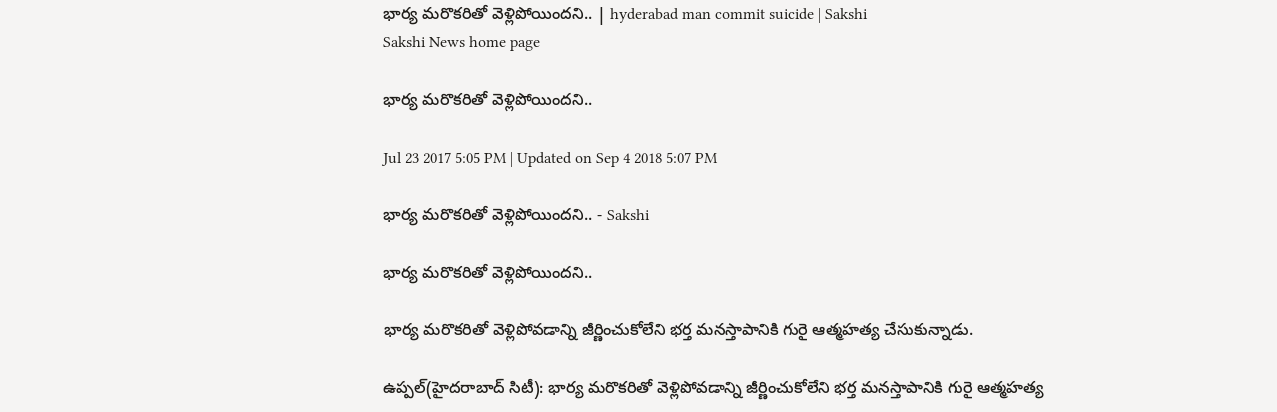భార్య మరొకరితో వెళ్లిపోయిందని.. | hyderabad man commit suicide | Sakshi
Sakshi News home page

భార్య మరొకరితో వెళ్లిపోయిందని..

Jul 23 2017 5:05 PM | Updated on Sep 4 2018 5:07 PM

భార్య మరొకరితో వెళ్లిపోయిందని.. - Sakshi

భార్య మరొకరితో వెళ్లిపోయిందని..

భార్య మరొకరితో వెళ్లిపోవడాన్ని జీర్ణించుకోలేని భర్త మనస్తాపానికి గురై ఆత్మహత్య చేసుకున్నాడు.

ఉప్పల్‌(హైదరాబాద్‌ సిటీ): భార్య మరొకరితో వెళ్లిపోవడాన్ని జీర్ణించుకోలేని భర్త మనస్తాపానికి గురై ఆత్మహత్య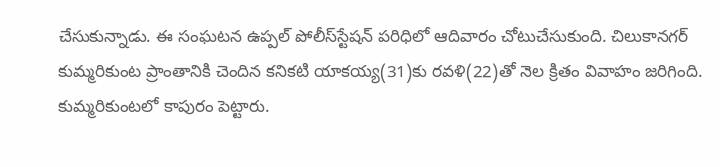చేసుకున్నాడు. ఈ సంఘటన ఉప్పల్‌ పోలీస్‌స్టేషన్‌ పరిధిలో ఆదివారం చోటుచేసుకుంది. చిలుకానగర్‌ కుమ్మరికుంట ప్రాంతానికి చెందిన కనికటి యాకయ్య(31)కు రవళి(22)తో నెల క్రితం వివాహం జరిగింది. కుమ్మరికుంటలో కాపురం పెట్టారు.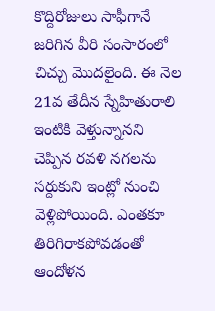కొద్దిరోజులు సాఫీగానే జరిగిన వీరి సంసారంలో చిచ్చు మొదలైంది. ఈ నెల 21వ తేదీన స్నేహితురాలి ఇంటికి వెళ్తున్నానని చెప్పిన రవళి నగలను సర్దుకుని ఇంట్లో నుంచి వెళ్లిపోయింది. ఎంతకూ తిరిగిరాకపోవడంతో ఆందోళన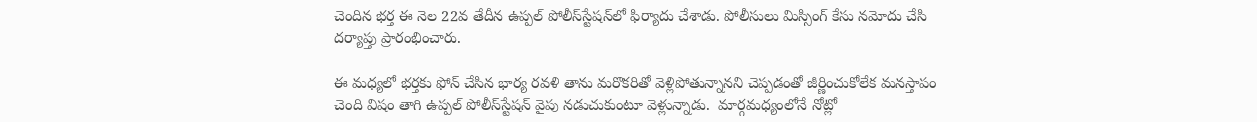చెందిన భర్త ఈ నెల 22వ తేదీన ఉప్పల్‌ పోలీస్‌స్టేషన్‌లో ఫిర్యాదు చేశాడు. పోలీసులు మిస్సింగ్‌ కేసు నమోదు చేసి దర్యాప్తు ప్రారంభించారు.

ఈ మధ్యలో భర్తకు ఫోన్‌ చేసిన భార్య రవళి తాను మరొకరితో వెళ్లిపోతున్నానని చెప్పడంతో జీర్ణించుకోలేక మనస్తాపం చెంది విషం తాగి ఉప్పల్‌ పోలీస్‌స్టేషన్‌ వైపు నడుచుకుంటూ వెళ్లున్నాడు.  మార్గమధ్యంలోనే నోట్లో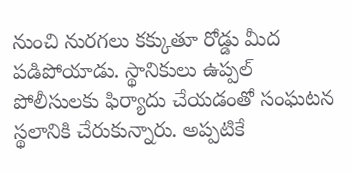నుంచి నురగలు కక్కుతూ రోడ్డు మీద పడిపోయాడు. స్థానికులు ఉప్పల్‌ పోలీసులకు ఫిర్యాదు చేయడంతో సంఘటన స్థలానికి చేరుకున్నారు. అప్పటికే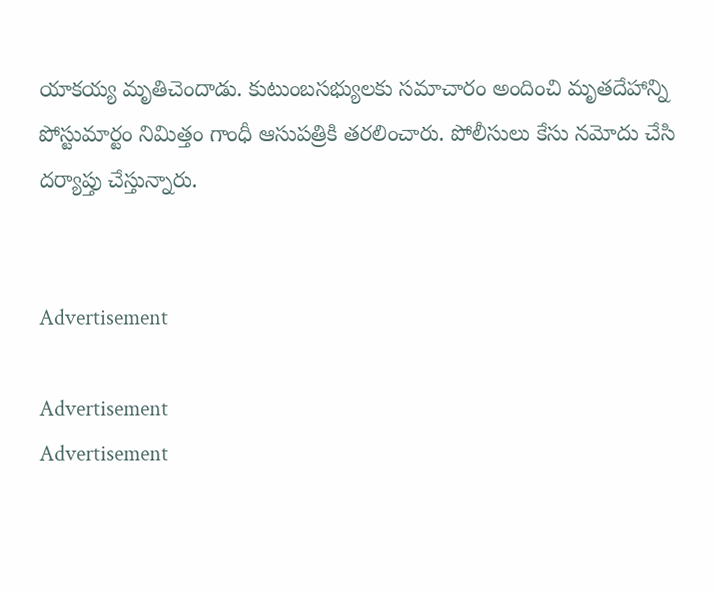యాకయ్య మృతిచెందాడు. కుటుంబసభ్యులకు సమాచారం అందించి మృతదేహాన్ని పోస్టుమార్టం నిమిత్తం గాంధీ ఆసుపత్రికి తరలించారు. పోలీసులు కేసు నమోదు చేసి దర్యాప్తు చేస్తున్నారు.


Advertisement

Advertisement
Advertisement